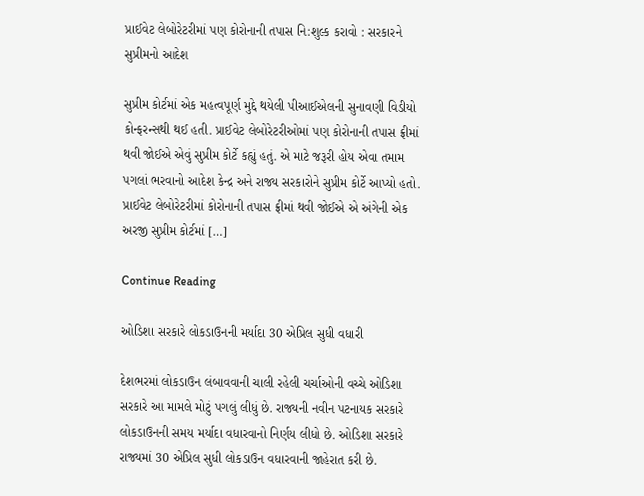પ્રાઈવેટ લેબોરેટરીમાં પણ કોરોનાની તપાસ નિ:શુલ્ક કરાવો : સરકારને સુપ્રીમનો આદેશ

સુપ્રીમ કોર્ટમાં એક મહત્વપૂર્ણ મુદ્દે થયેલી પીઆઈએલની સુનાવણી વિડીયો કોન્ફરન્સથી થઈ હતી. પ્રાઈવેટ લેબોરેટરીઓમાં પણ કોરોનાની તપાસ ફ્રીમાં થવી જોઈએ એવું સુપ્રીમ કોર્ટે કહ્યું હતું. એ માટે જરૂરી હોય એવા તમામ પગલાં ભરવાનો આદેશ કેન્દ્ર અને રાજ્ય સરકારોને સુપ્રીમ કોર્ટે આપ્યો હતો. પ્રાઈવેટ લેબોરેટરીમાં કોરોનાની તપાસ ફ્રીમાં થવી જોઈએ એ અંગેની એક અરજી સુપ્રીમ કોર્ટમાં […]

Continue Reading

ઓડિશા સરકારે લોકડાઉનની મર્યાદા 30 એપ્રિલ સુધી વધારી

દેશભરમાં લોકડાઉન લંબાવવાની ચાલી રહેલી ચર્ચાઓની વચ્ચે ઓડિશા સરકારે આ મામલે મોટું પગલું લીધું છે. રાજ્યની નવીન પટનાયક સરકારે લોકડાઉનની સમય મર્યાદા વધારવાનો નિર્ણય લીધો છે. ઓડિશા સરકારે રાજ્યમાં 30 એપ્રિલ સુધી લોકડાઉન વધારવાની જાહેરાત કરી છે.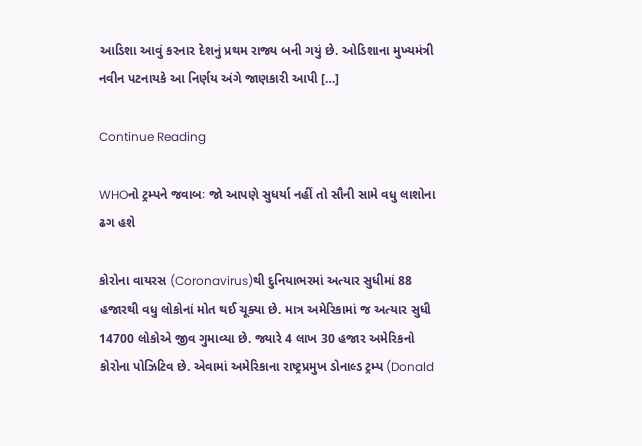આડિશા આવું કરનાર દેશનું પ્રથમ રાજ્ય બની ગયું છે. ઓડિશાના મુખ્યમંત્રી નવીન પટનાયકે આ નિર્ણય અંગે જાણકારી આપી […]

Continue Reading

WHOનો ટ્રમ્પને જવાબઃ જો આપણે સુધર્યા નહીં તો સૌની સામે વધુ લાશોના ઢગ હશે

કોરોના વાયરસ (Coronavirus)થી દુનિયાભરમાં અત્યાર સુધીમાં 88 હજારથી વધુ લોકોનાં મોત થઈ ચૂક્યા છે. માત્ર અમેરિકામાં જ અત્યાર સુધી 14700 લોકોએ જીવ ગુમાવ્યા છે. જ્યારે 4 લાખ 30 હજાર અમેરિકનો કોરોના પોઝિટિવ છે. એવામાં અમેરિકાના રાષ્ટ્રપ્રમુખ ડોનાલ્ડ ટ્રમ્પ (Donald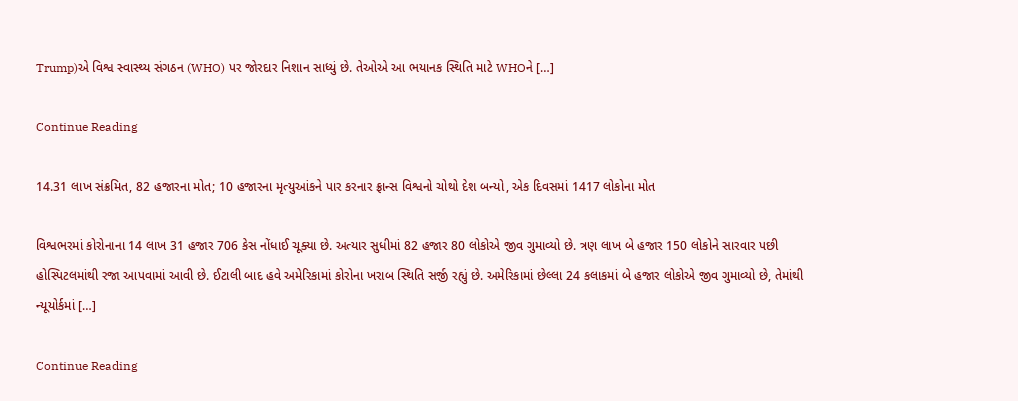Trump)એ વિશ્વ સ્વાસ્થ્ય સંગઠન (WHO) પર જોરદાર નિશાન સાધ્યું છે. તેઓએ આ ભયાનક સ્થિતિ માટે WHOને […]

Continue Reading

14.31 લાખ સંક્રમિત, 82 હજારના મોત; 10 હજારના મૃત્યુઆંકને પાર કરનાર ફ્રાન્સ વિશ્વનો ચોથો દેશ બન્યો, એક દિવસમાં 1417 લોકોના મોત

વિશ્વભરમાં કોરોનાના 14 લાખ 31 હજાર 706 કેસ નોંધાઈ ચૂક્યા છે. અત્યાર સુધીમાં 82 હજાર 80 લોકોએ જીવ ગુમાવ્યો છે. ત્રણ લાખ બે હજાર 150 લોકોને સારવાર પછી હોસ્પિટલમાંથી રજા આપવામાં આવી છે. ઈટાલી બાદ હવે અમેરિકામાં કોરોના ખરાબ સ્થિતિ સર્જી રહ્યું છે. અમેરિકામાં છેલ્લા 24 કલાકમાં બે હજાર લોકોએ જીવ ગુમાવ્યો છે, તેમાંથી ન્યૂયોર્કમાં […]

Continue Reading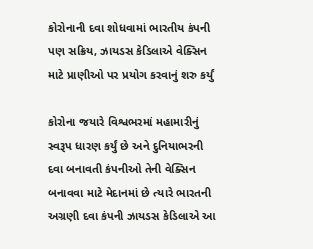કોરોનાની દવા શોધવામાં ભારતીય કંપની પણ સક્રિય, ઝાયડસ કેડિલાએ વેક્સિન માટે પ્રાણીઓ પર પ્રયોગ કરવાનું શરુ કર્યું

કોરોના જયારે વિશ્વભરમાં મહામારીનું સ્વરૂપ ધારણ કર્યું છે અને દુનિયાભરની દવા બનાવતી કંપનીઓ તેની વેક્સિન બનાવવા માટે મેદાનમાં છે ત્યારે ભારતની અગ્રણી દવા કંપની ઝાયડસ કેડિલાએ આ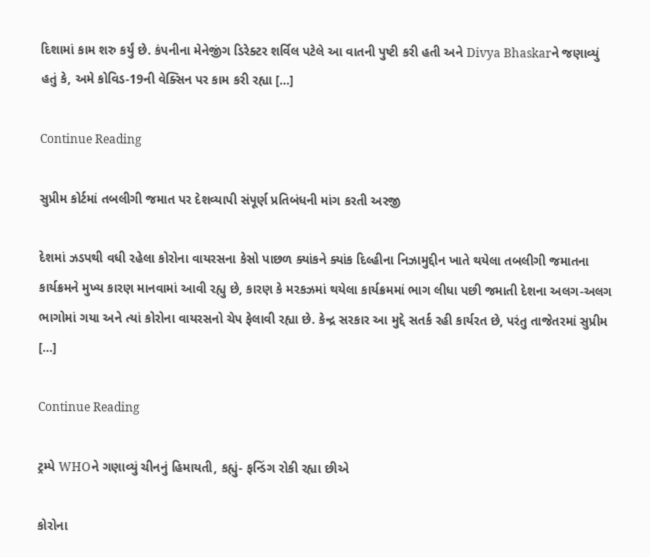દિશામાં કામ શરુ કર્યું છે. કંપનીના મેનેજીંગ ડિરેક્ટર શર્વિલ પટેલે આ વાતની પુષ્ટી કરી હતી અને Divya Bhaskarને જણાવ્યું હતું કે, અમે કોવિડ-19ની વેક્સિન પર કામ કરી રહ્યા […]

Continue Reading

સુપ્રીમ કોર્ટમાં તબલીગી જમાત પર દેશવ્યાપી સંપૂર્ણ પ્રતિબંધની માંગ કરતી અરજી

દેશમાં ઝડપથી વધી રહેલા કોરોના વાયરસના કેસો પાછળ ક્યાંકને ક્યાંક દિલ્હીના નિઝામુદ્દીન ખાતે થયેલા તબલીગી જમાતના કાર્યક્રમને મુખ્ય કારણ માનવામાં આવી રહ્યુ છે, કારણ કે મરકઝમાં થયેલા કાર્યક્રમમાં ભાગ લીધા પછી જમાતી દેશના અલગ-અલગ ભાગોમાં ગયા અને ત્યાં કોરોના વાયરસનો ચેપ ફેલાવી રહ્યા છે. કેન્દ્ર સરકાર આ મુદ્દે સતર્ક રહી કાર્યરત છે, પરંતુ તાજેતરમાં સુપ્રીમ […]

Continue Reading

ટ્રમ્પે WHOને ગણાવ્યું ચીનનું હિમાયતી, કહ્યું- ફન્ડિંગ રોકી રહ્યા છીએ

કોરોના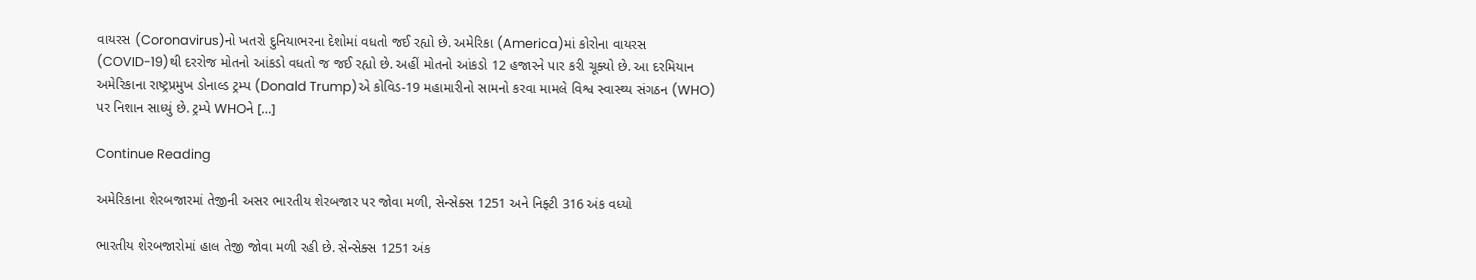વાયરસ (Coronavirus)નો ખતરો દુનિયાભરના દેશોમાં વધતો જઈ રહ્યો છે. અમેરિકા (America)માં કોરોના વાયરસ (COVID-19)થી દરરોજ મોતનો આંકડો વધતો જ જઈ રહ્યો છે. અહીં મોતનો આંકડો 12 હજારને પાર કરી ચૂક્યો છે. આ દરમિયાન અમેરિકાના રાષ્ટ્રપ્રમુખ ડોનાલ્ડ ટ્રમ્પ (Donald Trump)એ કોવિડ-19 મહામારીનો સામનો કરવા મામલે વિશ્વ સ્વાસ્થ્ય સંગઠન (WHO) પર નિશાન સાધ્યું છે. ટ્રમ્પે WHOને […]

Continue Reading

અમેરિકાના શેરબજારમાં તેજીની અસર ભારતીય શેરબજાર પર જોવા મળી, સેન્સેક્સ 1251 અને નિફ્ટી 316 અંક વધ્યો

ભારતીય શેરબજારોમાં હાલ તેજી જોવા મળી રહી છે. સેન્સેક્સ 1251 અંક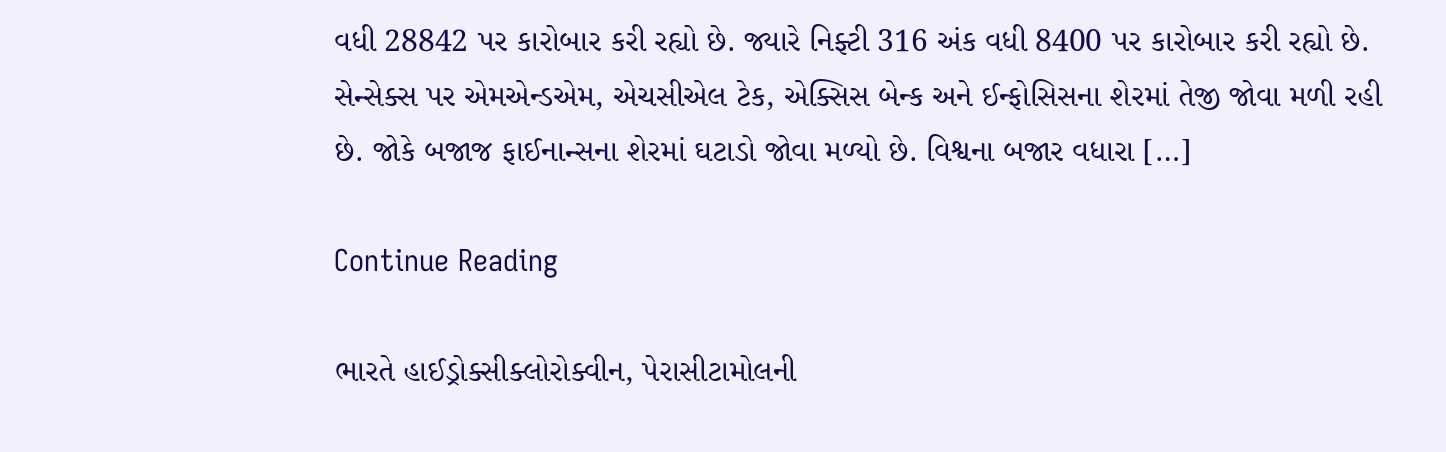વધી 28842 પર કારોબાર કરી રહ્યો છે. જ્યારે નિફ્ટી 316 અંક વધી 8400 પર કારોબાર કરી રહ્યો છે. સેન્સેક્સ પર એમએન્ડએમ, એચસીએલ ટેક, એક્સિસ બેન્ક અને ઈન્ફોસિસના શેરમાં તેજી જોવા મળી રહી છે. જોકે બજાજ ફાઈનાન્સના શેરમાં ઘટાડો જોવા મળ્યો છે. વિશ્વના બજાર વધારા […]

Continue Reading

ભારતે હાઈડ્રોક્સીક્લોરોક્વીન, પેરાસીટામોલની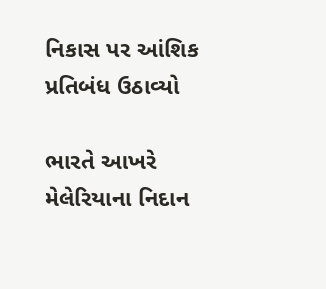નિકાસ પર આંશિક પ્રતિબંધ ઉઠાવ્યો

ભારતે આખરે મેલેરિયાના નિદાન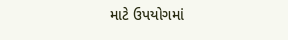માટે ઉપયોગમાં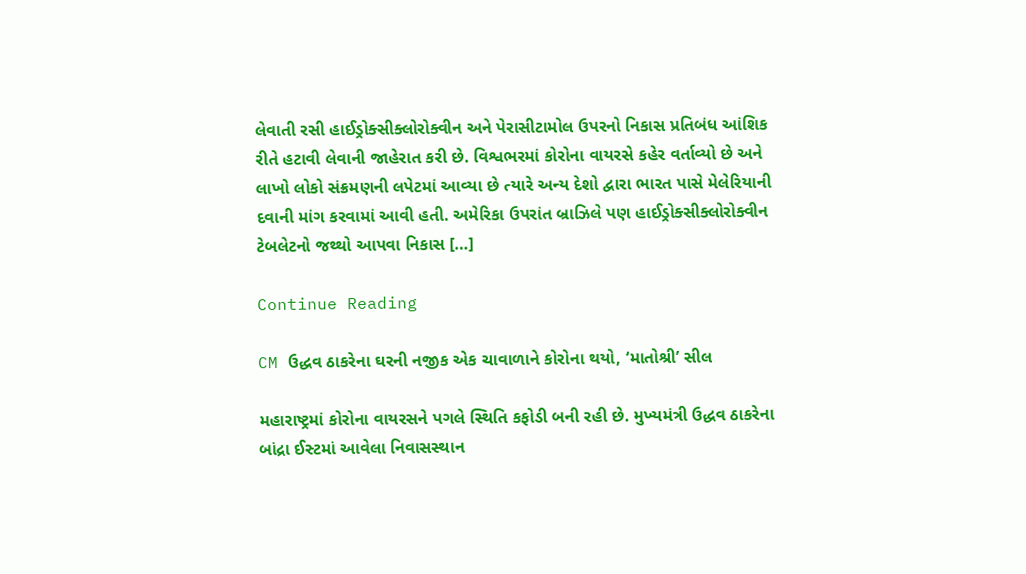લેવાતી રસી હાઈડ્રોક્સીક્લોરોક્વીન અને પેરાસીટામોલ ઉપરનો નિકાસ પ્રતિબંધ આંશિક રીતે હટાવી લેવાની જાહેરાત કરી છે. વિશ્વભરમાં કોરોના વાયરસે કહેર વર્તાવ્યો છે અને લાખો લોકો સંક્રમણની લપેટમાં આવ્યા છે ત્યારે અન્ય દેશો દ્વારા ભારત પાસે મેલેરિયાની દવાની માંગ કરવામાં આવી હતી. અમેરિકા ઉપરાંત બ્રાઝિલે પણ હાઈડ્રોક્સીક્લોરોક્વીન ટેબલેટનો જથ્થો આપવા નિકાસ […]

Continue Reading

CM ઉદ્ધવ ઠાકરેના ઘરની નજીક એક ચાવાળાને કોરોના થયો, ‘માતોશ્રી’ સીલ

મહારાષ્ટ્રમાં કોરોના વાયરસને પગલે સ્થિતિ કફોડી બની રહી છે. મુખ્યમંત્રી ઉદ્ધવ ઠાકરેના બાંદ્રા ઈસ્ટમાં આવેલા નિવાસસ્થાન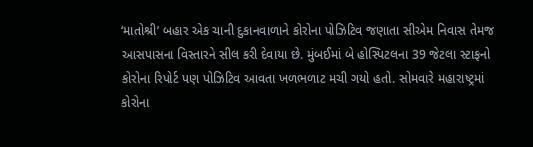‘માતોશ્રી’ બહાર એક ચાની દુકાનવાળાને કોરોના પોઝિટિવ જણાતા સીએમ નિવાસ તેમજ આસપાસના વિસ્તારને સીલ કરી દેવાયા છે. મુંબઈમાં બે હોસ્પિટલના 39 જેટલા સ્ટાફનો કોરોના રિપોર્ટ પણ પોઝિટિવ આવતા ખળભળાટ મચી ગયો હતો. સોમવારે મહારાષ્ટ્રમાં કોરોના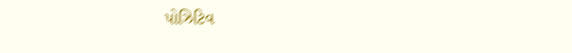પોઝિટિવ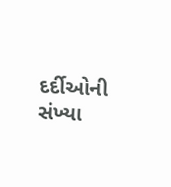દર્દીઓની સંખ્યા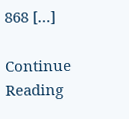868 […]

Continue Reading